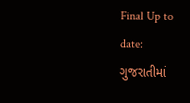Final Up to date:
ગુજરાતીમાં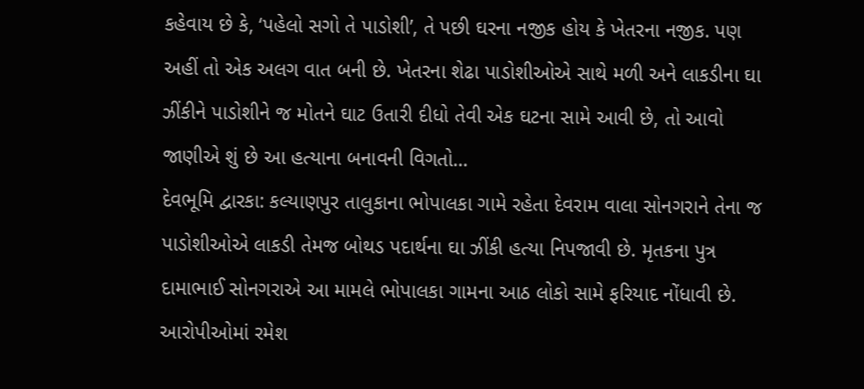કહેવાય છે કે, ‘પહેલો સગો તે પાડોશી’, તે પછી ઘરના નજીક હોય કે ખેતરના નજીક. પણ અહીં તો એક અલગ વાત બની છે. ખેતરના શેઢા પાડોશીઓએ સાથે મળી અને લાકડીના ઘા ઝીંકીને પાડોશીને જ મોતને ઘાટ ઉતારી દીધો તેવી એક ઘટના સામે આવી છે, તો આવો જાણીએ શું છે આ હત્યાના બનાવની વિગતો…
દેવભૂમિ દ્વારકા: કલ્યાણપુર તાલુકાના ભોપાલકા ગામે રહેતા દેવરામ વાલા સોનગરાને તેના જ પાડોશીઓએ લાકડી તેમજ બોથડ પદાર્થના ઘા ઝીંકી હત્યા નિપજાવી છે. મૃતકના પુત્ર દામાભાઈ સોનગરાએ આ મામલે ભોપાલકા ગામના આઠ લોકો સામે ફરિયાદ નોંધાવી છે. આરોપીઓમાં રમેશ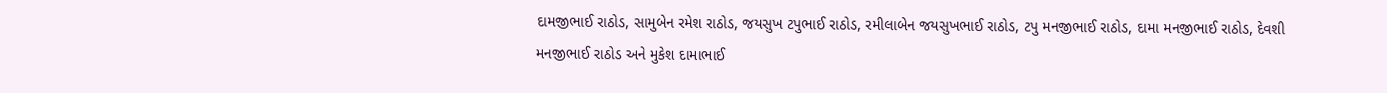દામજીભાઈ રાઠોડ, સામુબેન રમેશ રાઠોડ, જયસુખ ટપુભાઈ રાઠોડ, રમીલાબેન જયસુખભાઈ રાઠોડ, ટપુ મનજીભાઈ રાઠોડ, દામા મનજીભાઈ રાઠોડ, દેવશી મનજીભાઈ રાઠોડ અને મુકેશ દામાભાઈ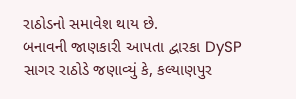રાઠોડનો સમાવેશ થાય છે.
બનાવની જાણકારી આપતા દ્વારકા DySP સાગર રાઠોડે જણાવ્યું કે, કલ્યાણપુર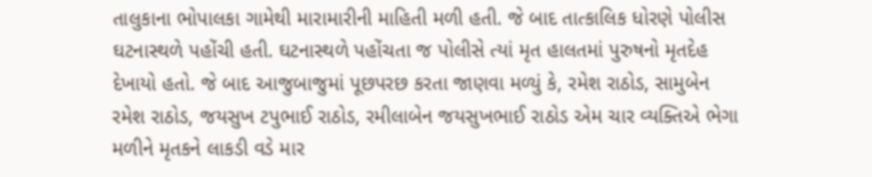તાલુકાના ભોપાલકા ગામેથી મારામારીની માહિતી મળી હતી. જે બાદ તાત્કાલિક ધોરણે પોલીસ ઘટનાસ્થળે પહોંચી હતી. ઘટનાસ્થળે પહોંચતા જ પોલીસે ત્યાં મૃત હાલતમાં પુરુષનો મૃતદેહ દેખાયો હતો. જે બાદ આજુબાજુમાં પૂછપરછ કરતા જાણવા મળ્યું કે, રમેશ રાઠોડ, સામુબેન રમેશ રાઠોડ, જયસુખ ટપુભાઈ રાઠોડ, રમીલાબેન જયસુખભાઈ રાઠોડ એમ ચાર વ્યક્તિએ ભેગા મળીને મૃતકને લાકડી વડે માર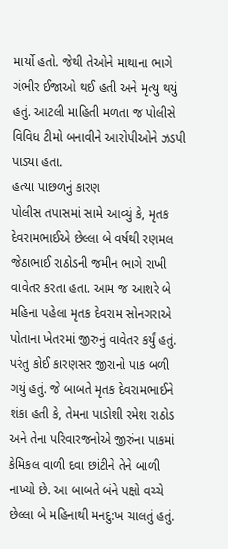માર્યો હતો. જેથી તેઓને માથાના ભાગે ગંભીર ઈજાઓ થઈ હતી અને મૃત્યુ થયું હતું. આટલી માહિતી મળતા જ પોલીસે વિવિધ ટીમો બનાવીને આરોપીઓને ઝડપી પાડ્યા હતા.
હત્યા પાછળનું કારણ
પોલીસ તપાસમાં સામે આવ્યું કે, મૃતક દેવરામભાઈએ છેલ્લા બે વર્ષથી રણમલ જેઠાભાઈ રાઠોડની જમીન ભાગે રાખી વાવેતર કરતા હતા. આમ જ આશરે બે મહિના પહેલા મૃતક દેવરામ સોનગરાએ પોતાના ખેતરમાં જીરુનું વાવેતર કર્યું હતું. પરંતુ કોઈ કારણસર જીરાનો પાક બળી ગયું હતું. જે બાબતે મૃતક દેવરામભાઈને શંકા હતી કે, તેમના પાડોશી રમેશ રાઠોડ અને તેના પરિવારજનોએ જીરુંના પાકમાં કેમિકલ વાળી દવા છાંટીને તેને બાળી નાખ્યો છે. આ બાબતે બંને પક્ષો વચ્ચે છેલ્લા બે મહિનાથી મનદુ:ખ ચાલતું હતું.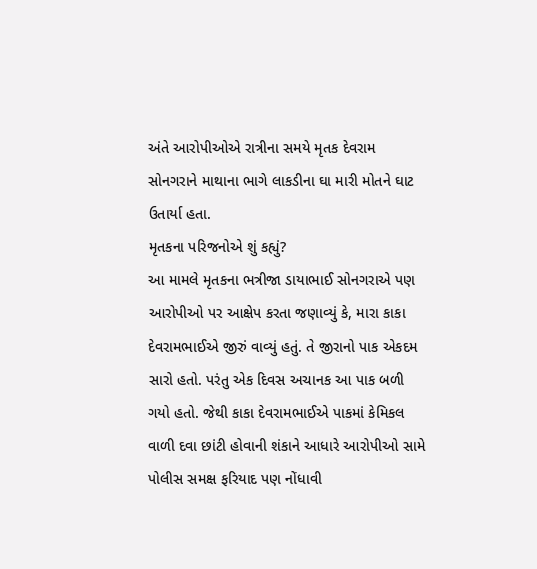અંતે આરોપીઓએ રાત્રીના સમયે મૃતક દેવરામ સોનગરાને માથાના ભાગે લાકડીના ઘા મારી મોતને ઘાટ ઉતાર્યા હતા.
મૃતકના પરિજનોએ શું કહ્યું?
આ મામલે મૃતકના ભત્રીજા ડાયાભાઈ સોનગરાએ પણ આરોપીઓ પર આક્ષેપ કરતા જણાવ્યું કે, મારા કાકા દેવરામભાઈએ જીરું વાવ્યું હતું. તે જીરાનો પાક એકદમ સારો હતો. પરંતુ એક દિવસ અચાનક આ પાક બળી ગયો હતો. જેથી કાકા દેવરામભાઈએ પાકમાં કેમિકલ વાળી દવા છાંટી હોવાની શંકાને આધારે આરોપીઓ સામે પોલીસ સમક્ષ ફરિયાદ પણ નોંધાવી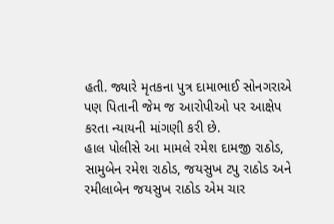હતી. જ્યારે મૃતકના પુત્ર દામાભાઈ સોનગરાએ પણ પિતાની જેમ જ આરોપીઓ પર આક્ષેપ કરતા ન્યાયની માંગણી કરી છે.
હાલ પોલીસે આ મામલે રમેશ દામજી રાઠોડ, સામુબેન રમેશ રાઠોડ, જયસુખ ટપુ રાઠોડ અને રમીલાબેન જયસુખ રાઠોડ એમ ચાર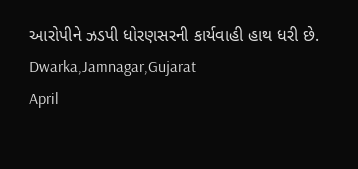આરોપીને ઝડપી ધોરણસરની કાર્યવાહી હાથ ધરી છે.
Dwarka,Jamnagar,Gujarat
April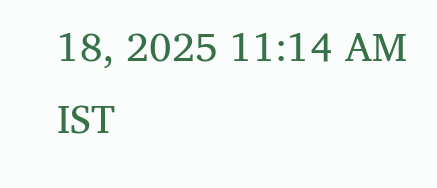18, 2025 11:14 AM IST